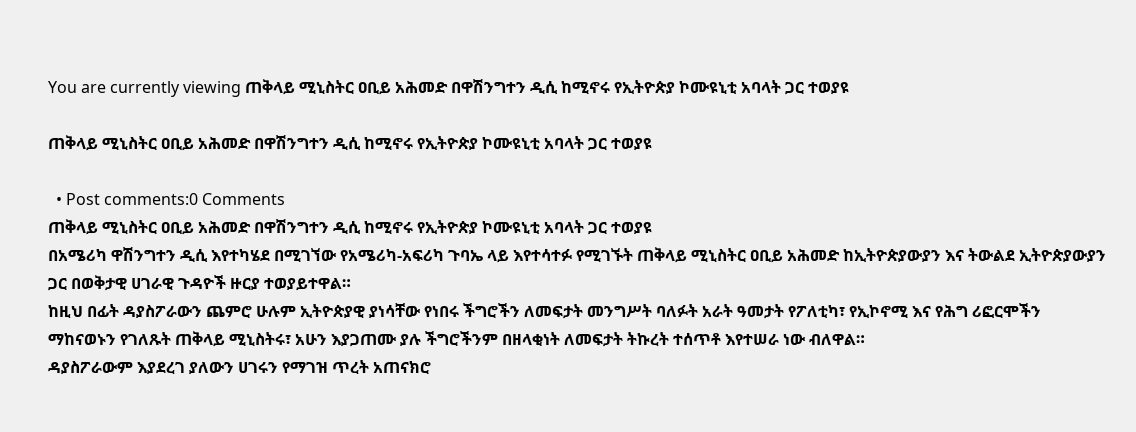You are currently viewing ጠቅላይ ሚኒስትር ዐቢይ አሕመድ በዋሽንግተን ዲሲ ከሚኖሩ የኢትዮጵያ ኮሙዩኒቲ አባላት ጋር ተወያዩ

ጠቅላይ ሚኒስትር ዐቢይ አሕመድ በዋሽንግተን ዲሲ ከሚኖሩ የኢትዮጵያ ኮሙዩኒቲ አባላት ጋር ተወያዩ

  • Post comments:0 Comments
ጠቅላይ ሚኒስትር ዐቢይ አሕመድ በዋሽንግተን ዲሲ ከሚኖሩ የኢትዮጵያ ኮሙዩኒቲ አባላት ጋር ተወያዩ
በአሜሪካ ዋሽንግተን ዲሲ እየተካሄደ በሚገኘው የአሜሪካ-አፍሪካ ጉባኤ ላይ እየተሳተፉ የሚገኙት ጠቅላይ ሚኒስትር ዐቢይ አሕመድ ከኢትዮጵያውያን እና ትውልደ ኢትዮጵያውያን ጋር በወቅታዊ ሀገራዊ ጉዳዮች ዙርያ ተወያይተዋል።
ከዚህ በፊት ዳያስፖራውን ጨምሮ ሁሉም ኢትዮጵያዊ ያነሳቸው የነበሩ ችግሮችን ለመፍታት መንግሥት ባለፉት አራት ዓመታት የፖለቲካ፣ የኢኮኖሚ እና የሕግ ሪፎርሞችን ማከናወኑን የገለጹት ጠቅላይ ሚኒስትሩ፣ አሁን እያጋጠሙ ያሉ ችግሮችንም በዘላቂነት ለመፍታት ትኩረት ተሰጥቶ እየተሠራ ነው ብለዋል።
ዳያስፖራውም እያደረገ ያለውን ሀገሩን የማገዝ ጥረት አጠናክሮ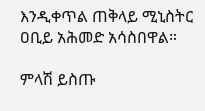እንዲቀጥል ጠቅላይ ሚኒስትር ዐቢይ አሕመድ አሳስበዋል።

ምላሽ ይስጡ